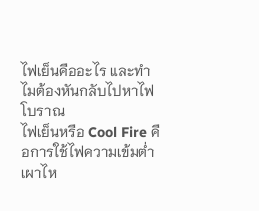ไฟเย็นคืออะไร และทำไมต้องหันกลับไปหาไฟโบราณ
ไฟเย็นหรือ Cool Fire คือการใช้ไฟความเข้มต่ำเผาไห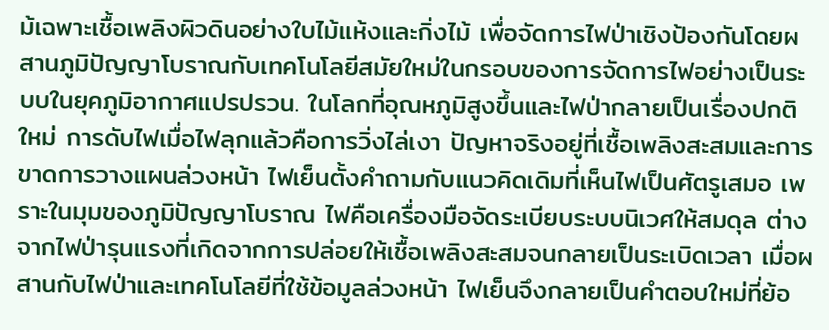ม้เฉพาะเชื้อเพลิงผิวดินอย่างใบไม้แห้งและกิ่งไม้ เพื่อจัดการไฟป่าเชิงป้องกันโดยผสานภูมิปัญญาโบราณกับเทคโนโลยีสมัยใหม่ในกรอบของการจัดการไฟอย่างเป็นระบบในยุคภูมิอากาศแปรปรวน. ในโลกที่อุณหภูมิสูงขึ้นและไฟป่ากลายเป็นเรื่องปกติใหม่ การดับไฟเมื่อไฟลุกแล้วคือการวิ่งไล่เงา ปัญหาจริงอยู่ที่เชื้อเพลิงสะสมและการขาดการวางแผนล่วงหน้า ไฟเย็นตั้งคำถามกับแนวคิดเดิมที่เห็นไฟเป็นศัตรูเสมอ เพราะในมุมของภูมิปัญญาโบราณ ไฟคือเครื่องมือจัดระเบียบระบบนิเวศให้สมดุล ต่างจากไฟป่ารุนแรงที่เกิดจากการปล่อยให้เชื้อเพลิงสะสมจนกลายเป็นระเบิดเวลา เมื่อผสานกับไฟป่าและเทคโนโลยีที่ใช้ข้อมูลล่วงหน้า ไฟเย็นจึงกลายเป็นคำตอบใหม่ที่ย้อ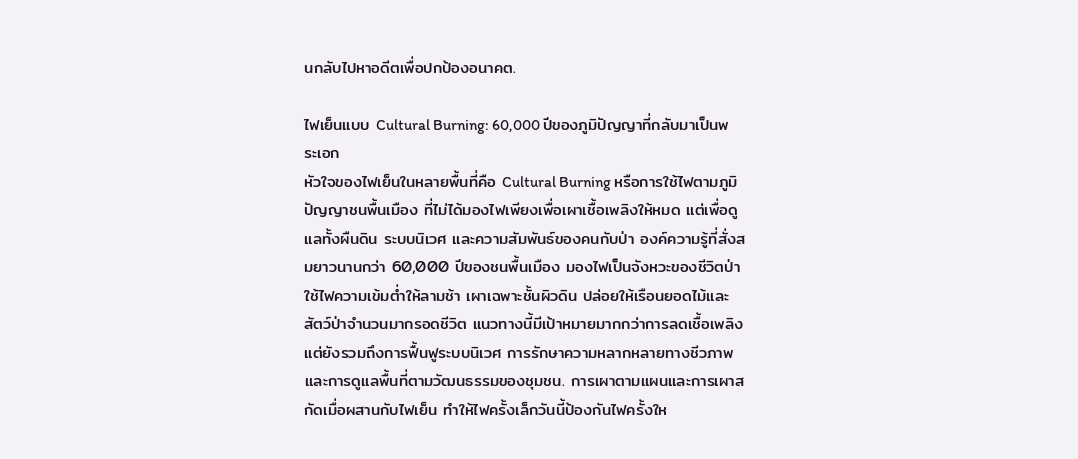นกลับไปหาอดีตเพื่อปกป้องอนาคต.

ไฟเย็นแบบ Cultural Burning: 60,000 ปีของภูมิปัญญาที่กลับมาเป็นพระเอก
หัวใจของไฟเย็นในหลายพื้นที่คือ Cultural Burning หรือการใช้ไฟตามภูมิปัญญาชนพื้นเมือง ที่ไม่ได้มองไฟเพียงเพื่อเผาเชื้อเพลิงให้หมด แต่เพื่อดูแลทั้งผืนดิน ระบบนิเวศ และความสัมพันธ์ของคนกับป่า องค์ความรู้ที่สั่งสมยาวนานกว่า 60,000 ปีของชนพื้นเมือง มองไฟเป็นจังหวะของชีวิตป่า ใช้ไฟความเข้มต่ำให้ลามช้า เผาเฉพาะชั้นผิวดิน ปล่อยให้เรือนยอดไม้และสัตว์ป่าจำนวนมากรอดชีวิต แนวทางนี้มีเป้าหมายมากกว่าการลดเชื้อเพลิง แต่ยังรวมถึงการฟื้นฟูระบบนิเวศ การรักษาความหลากหลายทางชีวภาพ และการดูแลพื้นที่ตามวัฒนธรรมของชุมชน. การเผาตามแผนและการเผาสกัดเมื่อผสานกับไฟเย็น ทำให้ไฟครั้งเล็กวันนี้ป้องกันไฟครั้งให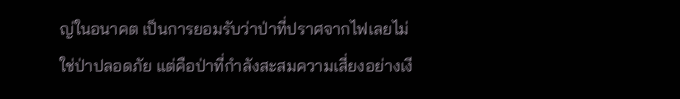ญ่ในอนาคต เป็นการยอมรับว่าป่าที่ปราศจากไฟเลยไม่ใช่ป่าปลอดภัย แต่คือป่าที่กำลังสะสมความเสี่ยงอย่างเงี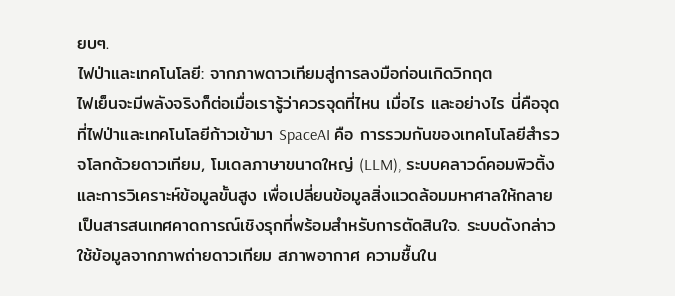ยบๆ.
ไฟป่าและเทคโนโลยี: จากภาพดาวเทียมสู่การลงมือก่อนเกิดวิกฤต
ไฟเย็นจะมีพลังจริงก็ต่อเมื่อเรารู้ว่าควรจุดที่ไหน เมื่อไร และอย่างไร นี่คือจุดที่ไฟป่าและเทคโนโลยีก้าวเข้ามา SpaceAI คือ การรวมกันของเทคโนโลยีสำรวจโลกด้วยดาวเทียม, โมเดลภาษาขนาดใหญ่ (LLM), ระบบคลาวด์คอมพิวติ้ง และการวิเคราะห์ข้อมูลขั้นสูง เพื่อเปลี่ยนข้อมูลสิ่งแวดล้อมมหาศาลให้กลายเป็นสารสนเทศคาดการณ์เชิงรุกที่พร้อมสำหรับการตัดสินใจ. ระบบดังกล่าวใช้ข้อมูลจากภาพถ่ายดาวเทียม สภาพอากาศ ความชื้นใน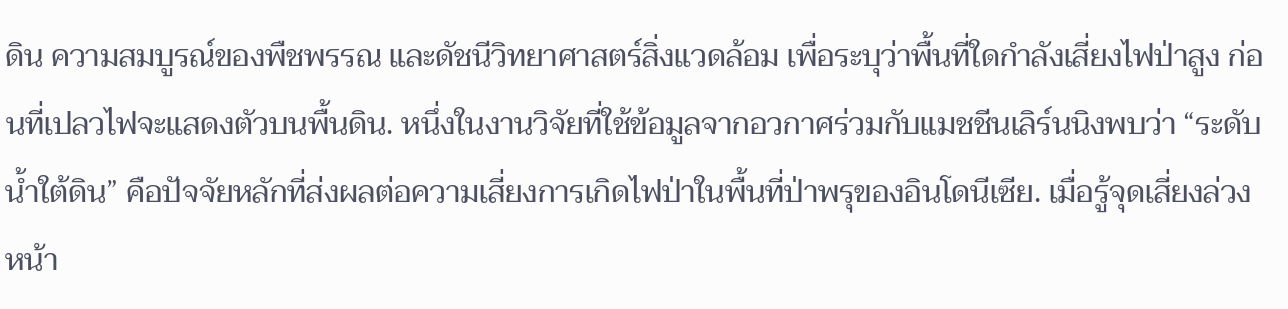ดิน ความสมบูรณ์ของพืชพรรณ และดัชนีวิทยาศาสตร์สิ่งแวดล้อม เพื่อระบุว่าพื้นที่ใดกำลังเสี่ยงไฟป่าสูง ก่อนที่เปลวไฟจะแสดงตัวบนพื้นดิน. หนึ่งในงานวิจัยที่ใช้ข้อมูลจากอวกาศร่วมกับแมชชีนเลิร์นนิงพบว่า “ระดับน้ำใต้ดิน” คือปัจจัยหลักที่ส่งผลต่อความเสี่ยงการเกิดไฟป่าในพื้นที่ป่าพรุของอินโดนีเซีย. เมื่อรู้จุดเสี่ยงล่วงหน้า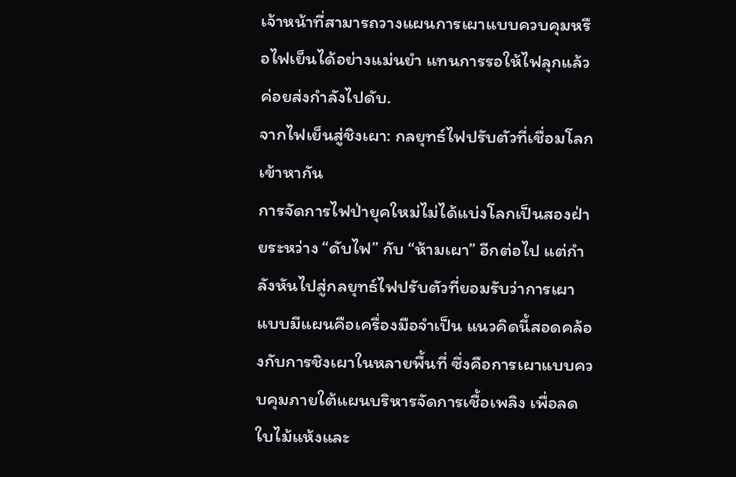เจ้าหน้าที่สามารถวางแผนการเผาแบบควบคุมหรือไฟเย็นได้อย่างแม่นยำ แทนการรอให้ไฟลุกแล้วค่อยส่งกำลังไปดับ.
จากไฟเย็นสู่ชิงเผา: กลยุทธ์ไฟปรับตัวที่เชื่อมโลกเข้าหากัน
การจัดการไฟป่ายุคใหม่ไม่ได้แบ่งโลกเป็นสองฝ่ายระหว่าง “ดับไฟ” กับ “ห้ามเผา” อีกต่อไป แต่กำลังหันไปสู่กลยุทธ์ไฟปรับตัวที่ยอมรับว่าการเผาแบบมีแผนคือเครื่องมือจำเป็น แนวคิดนี้สอดคล้องกับการชิงเผาในหลายพื้นที่ ซึ่งคือการเผาแบบควบคุมภายใต้แผนบริหารจัดการเชื้อเพลิง เพื่อลดใบไม้แห้งและ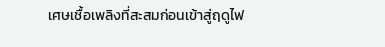เศษเชื้อเพลิงที่สะสมก่อนเข้าสู่ฤดูไฟ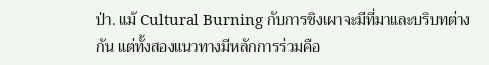ป่า. แม้ Cultural Burning กับการชิงเผาจะมีที่มาและบริบทต่างกัน แต่ทั้งสองแนวทางมีหลักการร่วมคือ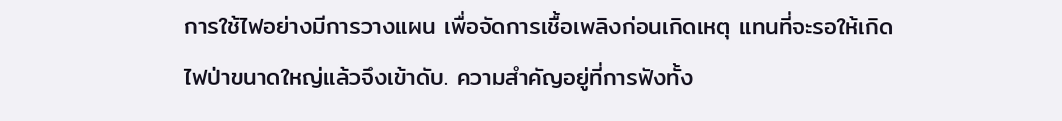การใช้ไฟอย่างมีการวางแผน เพื่อจัดการเชื้อเพลิงก่อนเกิดเหตุ แทนที่จะรอให้เกิดไฟป่าขนาดใหญ่แล้วจึงเข้าดับ. ความสำคัญอยู่ที่การฟังทั้ง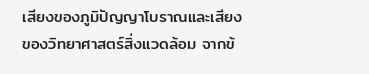เสียงของภูมิปัญญาโบราณและเสียงของวิทยาศาสตร์สิ่งแวดล้อม จากข้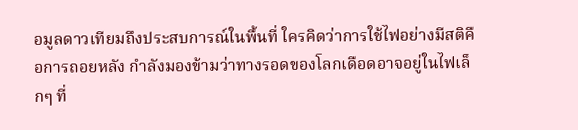อมูลดาวเทียมถึงประสบการณ์ในพื้นที่ ใครคิดว่าการใช้ไฟอย่างมีสติคือการถอยหลัง กำลังมองข้ามว่าทางรอดของโลกเดือดอาจอยู่ในไฟเล็กๆ ที่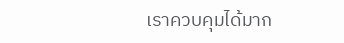เราควบคุมได้มาก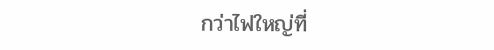กว่าไฟใหญ่ที่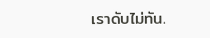เราดับไม่ทัน.